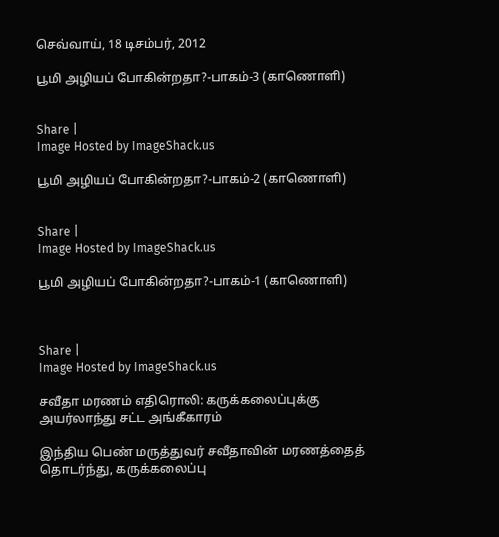செவ்வாய், 18 டிசம்பர், 2012

பூமி அழியப் போகின்றதா?-பாகம்-3 (காணொளி)


Share |
Image Hosted by ImageShack.us

பூமி அழியப் போகின்றதா?-பாகம்-2 (காணொளி)


Share |
Image Hosted by ImageShack.us

பூமி அழியப் போகின்றதா?-பாகம்-1 (காணொளி)



Share |
Image Hosted by ImageShack.us

சவீதா மரணம் எதிரொலி: கருக்கலைப்புக்கு அயர்லாந்து சட்ட அங்கீகாரம்

இந்திய பெண் மருத்துவர் சவீதாவின் மரணத்தைத் தொடர்ந்து, கருக்கலைப்பு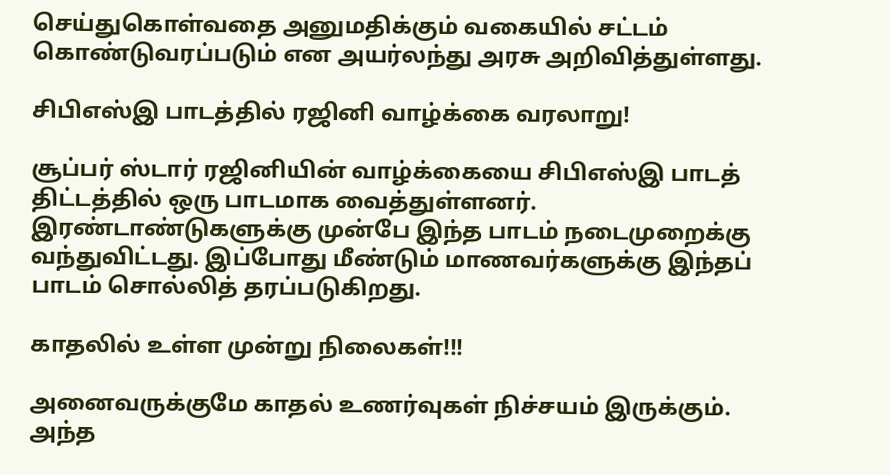செய்துகொள்வதை அனுமதிக்கும் வகையில் சட்டம் கொண்டுவரப்படும் என அயர்லந்து அரசு அறிவித்துள்ளது.

சிபிஎஸ்இ பாடத்தில் ரஜினி வாழ்க்கை வரலாறு!

சூப்பர் ஸ்டார் ரஜினியின் வாழ்க்கையை சிபிஎஸ்இ பாடத் திட்டத்தில் ஒரு பாடமாக வைத்துள்ளனர். இரண்டாண்டுகளுக்கு முன்பே இந்த பாடம் நடைமுறைக்கு வந்துவிட்டது. இப்போது மீண்டும் மாணவர்களுக்கு இந்தப் பாடம் சொல்லித் தரப்படுகிறது.

காதலில் உள்ள முன்று நிலைகள்!!!

அனைவருக்குமே காதல் உணர்வுகள் நிச்சயம் இருக்கும். அந்த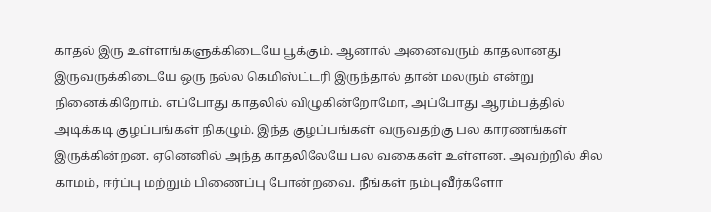காதல் இரு உள்ளங்களுக்கிடையே பூக்கும். ஆனால் அனைவரும் காதலானது இருவருக்கிடையே ஒரு நல்ல கெமிஸ்ட்டரி இருந்தால் தான் மலரும் என்று நினைக்கிறோம். எப்போது காதலில் விழுகின்றோமோ, அப்போது ஆரம்பத்தில் அடிக்கடி குழப்பங்கள் நிகழும். இந்த குழப்பங்கள் வருவதற்கு பல காரணங்கள் இருக்கின்றன. ஏனெனில் அந்த காதலிலேயே பல வகைகள் உள்ளன. அவற்றில் சில காமம், ஈர்ப்பு மற்றும் பிணைப்பு போன்றவை. நீங்கள் நம்புவீர்களோ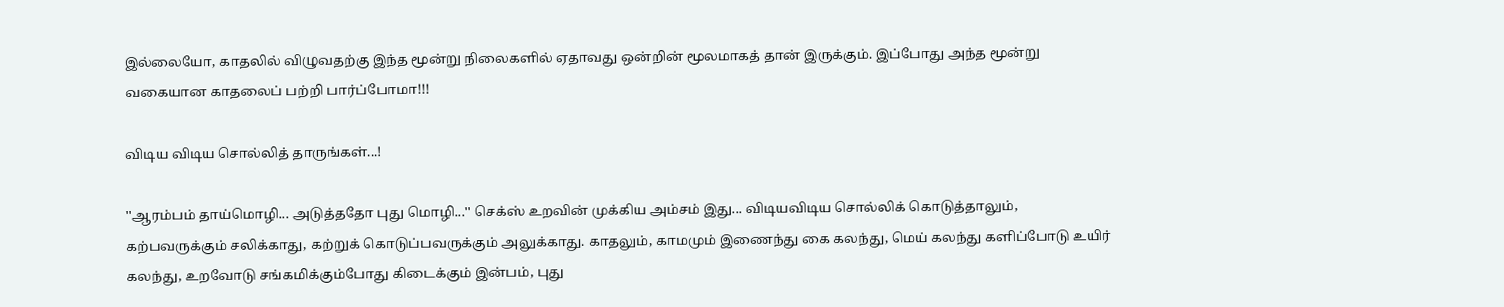இல்லையோ, காதலில் விழுவதற்கு இந்த மூன்று நிலைகளில் ஏதாவது ஒன்றின் மூலமாகத் தான் இருக்கும். இப்போது அந்த மூன்று வகையான காதலைப் பற்றி பார்ப்போமா!!!

விடிய விடிய சொல்லித் தாருங்கள்...!

''ஆரம்பம் தாய்மொழி... அடுத்ததோ புது மொழி...'' செக்ஸ் உறவின் முக்கிய அம்சம் இது... விடியவிடிய சொல்லிக் கொடுத்தாலும், கற்பவருக்கும் சலிக்காது, கற்றுக் கொடுப்பவருக்கும் அலுக்காது. காதலும், காமமும் இணைந்து கை கலந்து, மெய் கலந்து களிப்போடு உயிர் கலந்து, உறவோடு சங்கமிக்கும்போது கிடைக்கும் இன்பம், புது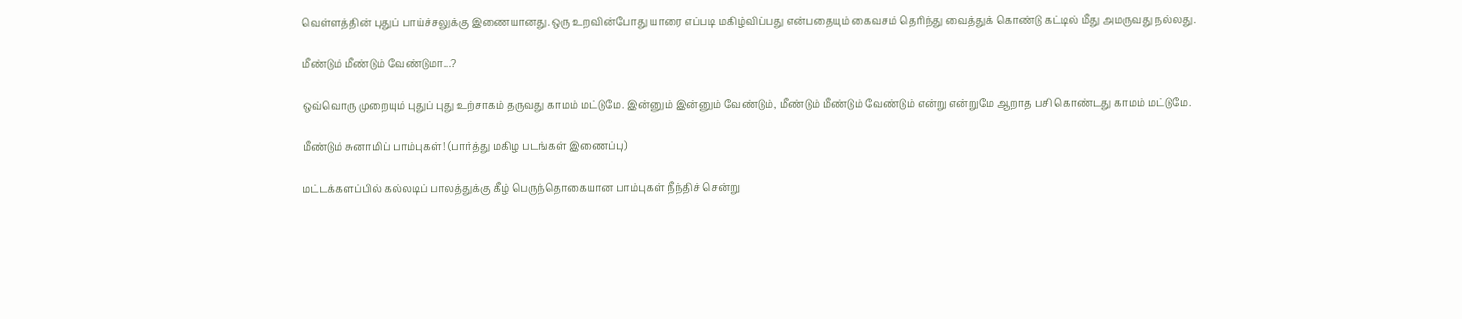வெள்ளத்தின் புதுப் பாய்ச்சலுக்கு இணையானது.ஒரு உறவின்போது யாரை எப்படி மகிழ்விப்பது என்பதையும் கைவசம் தெரிந்து வைத்துக் கொண்டு கட்டில் மீது அமருவது நல்லது.

மீண்டும் மீண்டும் வேண்டுமா...?

ஒவ்வொரு முறையும் புதுப் புது உற்சாகம் தருவது காமம் மட்டுமே. இன்னும் இன்னும் வேண்டும், மீண்டும் மீண்டும் வேண்டும் என்று என்றுமே ஆறாத பசி கொண்டது காமம் மட்டுமே.

மீண்டும் சுனாமிப் பாம்புகள்! (பார்த்து மகிழ படங்கள் இணைப்பு)

மட்டக்களப்பில் கல்லடிப் பாலத்துக்கு கீழ் பெருந்தொகையான பாம்புகள் நீந்திச் சென்று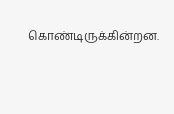கொண்டிருக்கின்றன.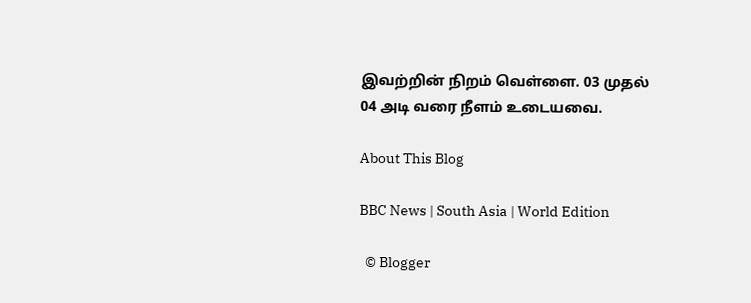இவற்றின் நிறம் வெள்ளை. 03 முதல் 04 அடி வரை நீளம் உடையவை.

About This Blog

BBC News | South Asia | World Edition

  © Blogger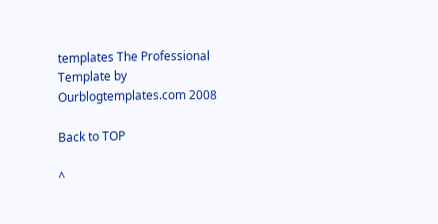templates The Professional Template by Ourblogtemplates.com 2008

Back to TOP

^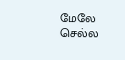மேலே செல்ல